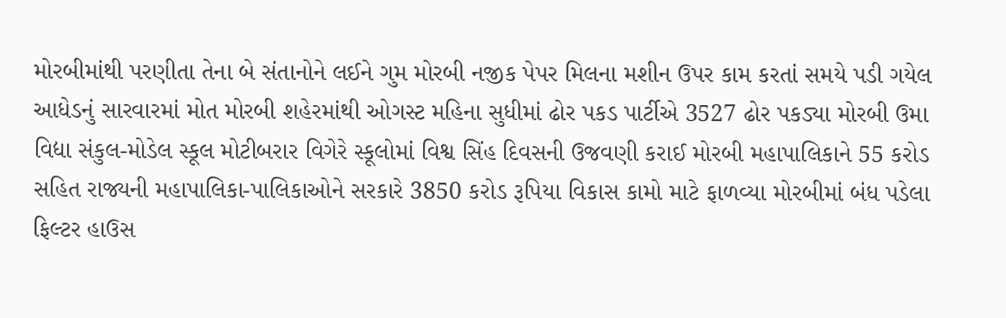મોરબીમાંથી પરણીતા તેના બે સંતાનોને લઈને ગુમ મોરબી નજીક પેપર મિલના મશીન ઉપર કામ કરતાં સમયે પડી ગયેલ આધેડનું સારવારમાં મોત મોરબી શહેરમાંથી ઓગસ્ટ મહિના સુધીમાં ઢોર પકડ પાર્ટીએ 3527 ઢોર પકડ્યા મોરબી ઉમા વિદ્યા સંકુલ-મોડેલ સ્કૂલ મોટીબરાર વિગેરે સ્કૂલોમાં વિશ્વ સિંહ દિવસની ઉજવણી કરાઈ મોરબી મહાપાલિકાને 55 કરોડ સહિત રાજ્યની મહાપાલિકા-પાલિકાઓને સરકારે 3850 કરોડ રૂપિયા વિકાસ કામો માટે ફાળવ્યા મોરબીમાં બંધ પડેલા ફિલ્ટર હાઉસ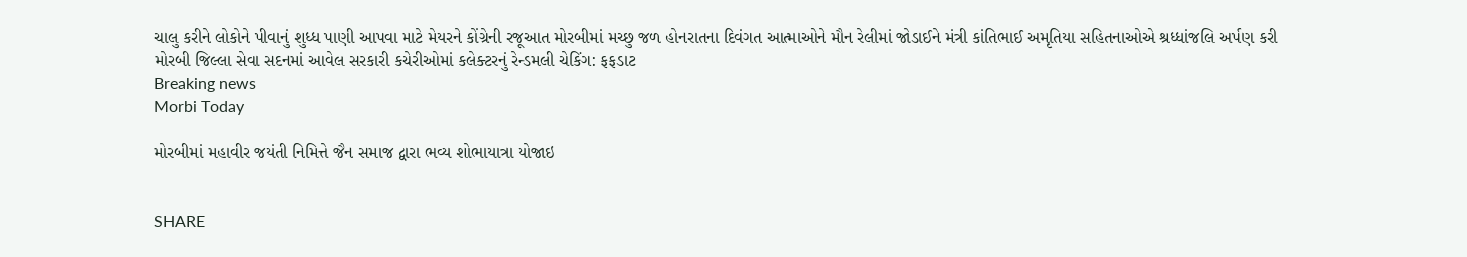ચાલુ કરીને લોકોને પીવાનું શુધ્ધ પાણી આપવા માટે મેયરને કોંગ્રેની રજૂઆત મોરબીમાં મચ્છુ જળ હોનરાતના દિવંગત આત્માઓને મૌન રેલીમાં જોડાઈને મંત્રી કાંતિભાઈ અમૃતિયા સહિતનાઓએ શ્રધ્ધાંજલિ અર્પણ કરી મોરબી જિલ્લા સેવા સદનમાં આવેલ સરકારી કચેરીઓમાં કલેક્ટરનું રેન્ડમલી ચેકિંગ: ફફડાટ
Breaking news
Morbi Today

મોરબીમાં મહાવીર જયંતી નિમિત્તે જૈન સમાજ દ્વારા ભવ્ય શોભાયાત્રા યોજાઇ


SHARE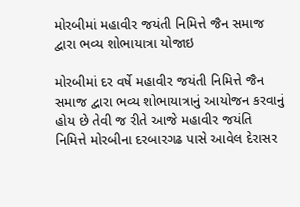મોરબીમાં મહાવીર જયંતી નિમિત્તે જૈન સમાજ દ્વારા ભવ્ય શોભાયાત્રા યોજાઇ

મોરબીમાં દર વર્ષે મહાવીર જયંતી નિમિત્તે જૈન સમાજ દ્વારા ભવ્ય શોભાયાત્રાનું આયોજન કરવાનું હોય છે તેવી જ રીતે આજે મહાવીર જયંતિ નિમિત્તે મોરબીના દરબારગઢ પાસે આવેલ દેરાસર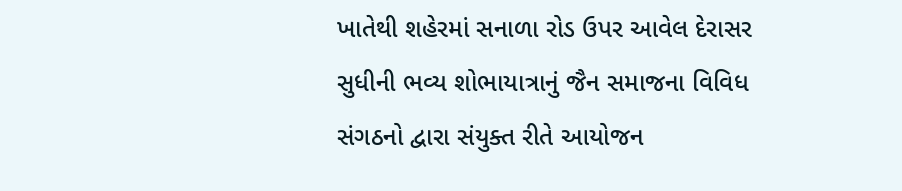ખાતેથી શહેરમાં સનાળા રોડ ઉપર આવેલ દેરાસર સુધીની ભવ્ય શોભાયાત્રાનું જૈન સમાજના વિવિધ સંગઠનો દ્વારા સંયુક્ત રીતે આયોજન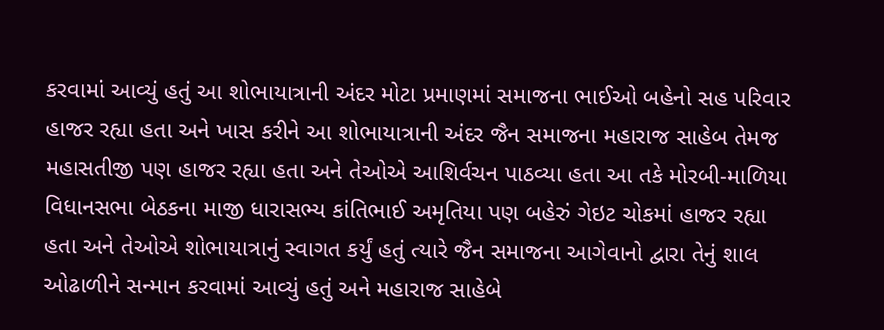કરવામાં આવ્યું હતું આ શોભાયાત્રાની અંદર મોટા પ્રમાણમાં સમાજના ભાઈઓ બહેનો સહ પરિવાર હાજર રહ્યા હતા અને ખાસ કરીને આ શોભાયાત્રાની અંદર જૈન સમાજના મહારાજ સાહેબ તેમજ મહાસતીજી પણ હાજર રહ્યા હતા અને તેઓએ આશિર્વચન પાઠવ્યા હતા આ તકે મોરબી-માળિયા વિધાનસભા બેઠકના માજી ધારાસભ્ય કાંતિભાઈ અમૃતિયા પણ બહેરું ગેઇટ ચોકમાં હાજર રહ્યા હતા અને તેઓએ શોભાયાત્રાનું સ્વાગત કર્યું હતું ત્યારે જૈન સમાજના આગેવાનો દ્વારા તેનું શાલ ઓઢાળીને સન્માન કરવામાં આવ્યું હતું અને મહારાજ સાહેબે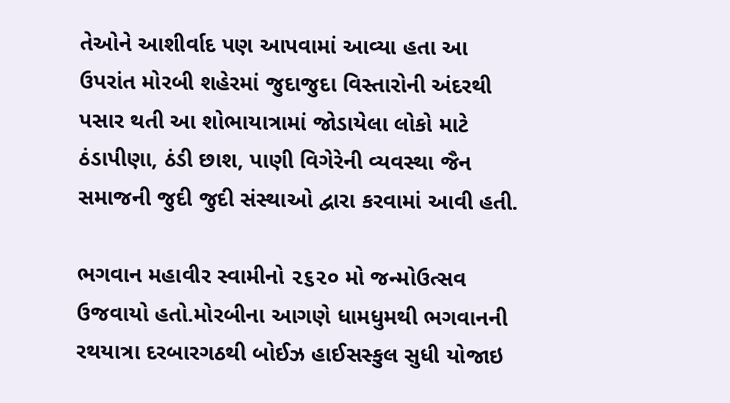તેઓને આશીર્વાદ પણ આપવામાં આવ્યા હતા આ ઉપરાંત મોરબી શહેરમાં જુદાજુદા વિસ્તારોની અંદરથી પસાર થતી આ શોભાયાત્રામાં જોડાયેલા લોકો માટે ઠંડાપીણા, ઠંડી છાશ, પાણી વિગેરેની વ્યવસ્થા જૈન સમાજની જુદી જુદી સંસ્થાઓ દ્વારા કરવામાં આવી હતી.

ભગવાન મહાવીર સ્વામીનો ૨૬૨૦ મો જન્મોઉત્સવ ઉજવાયો હતો.મોરબીના આગણે ધામધુમથી ભગવાનની રથયાત્રા દરબારગઠથી બોઈઝ હાઈસસ્કુલ સુધી યોજાઇ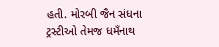હતી. મોરબી જૈન સંધના ટ્રસ્ટીઓ તેમજ ધમઁનાથ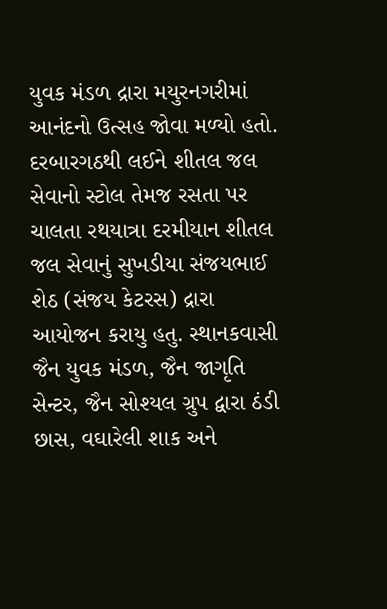યુવક મંડળ દ્રારા મયુરનગરીમાં આનંદનો ઉત્સહ જોવા મળ્યો હતો. દરબારગઠથી લઈને શીતલ જલ સેવાનો સ્ટોલ તેમજ રસતા પર ચાલતા રથયાત્રા દરમીયાન શીતલ જલ સેવાનું સુખડીયા સંજયભાઈ શેઠ (સંજય કેટરસ) દ્રારા આયોજન કરાયુ હતુ. સ્થાનકવાસી જૈન યુવક મંડળ, જૈન જાગૃતિ સેન્ટર, જૈન સોશ્યલ ગ્રુપ દ્વારા ઠંડી છાસ, વઘારેલી શાક અને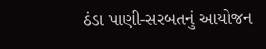ઠંડા પાણી-સરબતનું આયોજન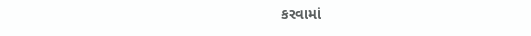કરવામાં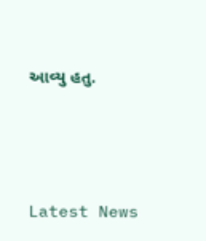આવ્યુ હતુ.






Latest News